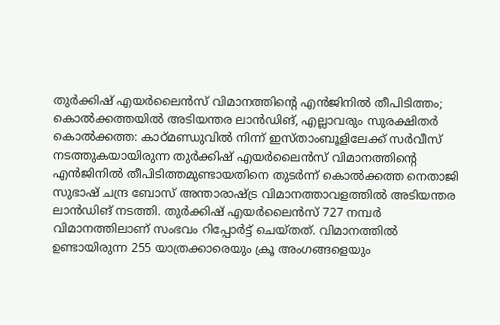തുർക്കിഷ് എയർലൈൻസ് വിമാനത്തിന്റെ എൻജിനിൽ തീപിടിത്തം; കൊൽക്കത്തയിൽ അടിയന്തര ലാൻഡിങ്, എല്ലാവരും സുരക്ഷിതർ
കൊൽക്കത്ത: കാഠ്മണ്ഡുവിൽ നിന്ന് ഇസ്താംബൂളിലേക്ക് സർവീസ് നടത്തുകയായിരുന്ന തുർക്കിഷ് എയർലൈൻസ് വിമാനത്തിന്റെ എൻജിനിൽ തീപിടിത്തമുണ്ടായതിനെ തുടർന്ന് കൊൽക്കത്ത നെതാജി സുഭാഷ് ചന്ദ്ര ബോസ് അന്താരാഷ്ട്ര വിമാനത്താവളത്തിൽ അടിയന്തര ലാൻഡിങ് നടത്തി. തുർക്കിഷ് എയർലൈൻസ് 727 നമ്പർ വിമാനത്തിലാണ് സംഭവം റിപ്പോർട്ട് ചെയ്തത്. വിമാനത്തിൽ ഉണ്ടായിരുന്ന 255 യാത്രക്കാരെയും ക്രൂ അംഗങ്ങളെയും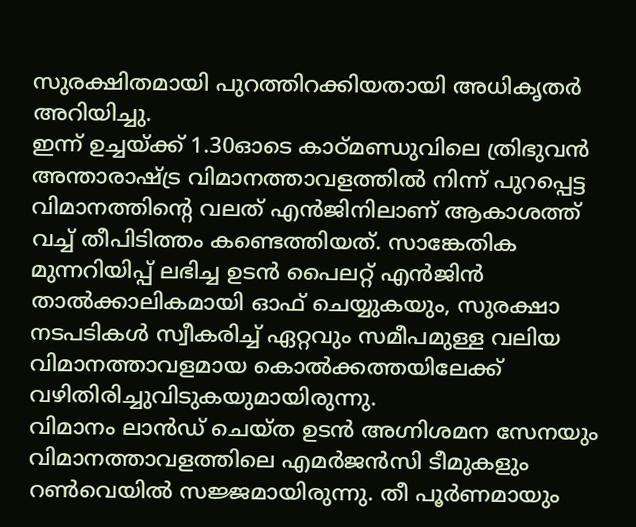സുരക്ഷിതമായി പുറത്തിറക്കിയതായി അധികൃതർ അറിയിച്ചു.
ഇന്ന് ഉച്ചയ്ക്ക് 1.30ഓടെ കാഠ്മണ്ഡുവിലെ ത്രിഭുവൻ അന്താരാഷ്ട്ര വിമാനത്താവളത്തിൽ നിന്ന് പുറപ്പെട്ട വിമാനത്തിന്റെ വലത് എൻജിനിലാണ് ആകാശത്ത് വച്ച് തീപിടിത്തം കണ്ടെത്തിയത്. സാങ്കേതിക മുന്നറിയിപ്പ് ലഭിച്ച ഉടൻ പൈലറ്റ് എൻജിൻ താൽക്കാലികമായി ഓഫ് ചെയ്യുകയും, സുരക്ഷാ നടപടികൾ സ്വീകരിച്ച് ഏറ്റവും സമീപമുള്ള വലിയ വിമാനത്താവളമായ കൊൽക്കത്തയിലേക്ക് വഴിതിരിച്ചുവിടുകയുമായിരുന്നു.
വിമാനം ലാൻഡ് ചെയ്ത ഉടൻ അഗ്നിശമന സേനയും വിമാനത്താവളത്തിലെ എമർജൻസി ടീമുകളും റൺവെയിൽ സജ്ജമായിരുന്നു. തീ പൂർണമായും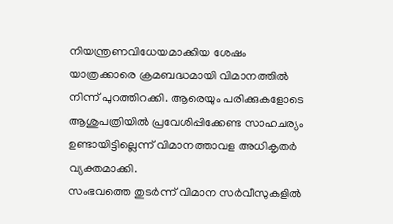നിയന്ത്രണവിധേയമാക്കിയ ശേഷം യാത്രക്കാരെ ക്രമബദ്ധമായി വിമാനത്തിൽ നിന്ന് പുറത്തിറക്കി. ആരെയും പരിക്കുകളോടെ ആശുപത്രിയിൽ പ്രവേശിപ്പിക്കേണ്ട സാഹചര്യം ഉണ്ടായിട്ടില്ലെന്ന് വിമാനത്താവള അധികൃതർ വ്യക്തമാക്കി.
സംഭവത്തെ തുടർന്ന് വിമാന സർവീസുകളിൽ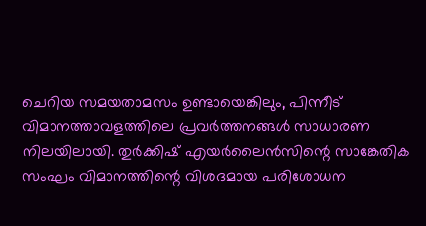ചെറിയ സമയതാമസം ഉണ്ടായെങ്കിലും, പിന്നീട് വിമാനത്താവളത്തിലെ പ്രവർത്തനങ്ങൾ സാധാരണ നിലയിലായി. തുർക്കിഷ് എയർലൈൻസിന്റെ സാങ്കേതിക സംഘം വിമാനത്തിന്റെ വിശദമായ പരിശോധന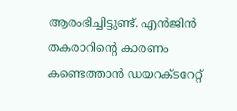ആരംഭിച്ചിട്ടുണ്ട്. എൻജിൻ തകരാറിന്റെ കാരണം കണ്ടെത്താൻ ഡയറക്ടറേറ്റ്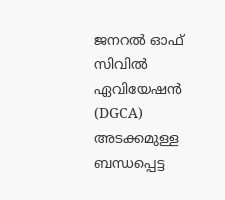ജനറൽ ഓഫ് സിവിൽ ഏവിയേഷൻ (DGCA) അടക്കമുള്ള ബന്ധപ്പെട്ട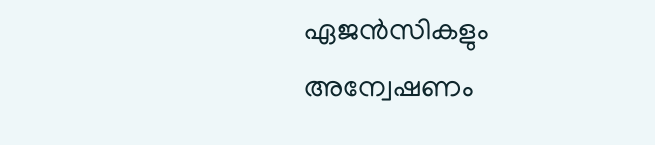ഏജൻസികളും അന്വേഷണം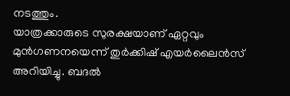നടത്തും.
യാത്രക്കാരുടെ സുരക്ഷയാണ് ഏറ്റവും മുൻഗണനയെന്ന് തുർക്കിഷ് എയർലൈൻസ് അറിയിച്ചു. ബദൽ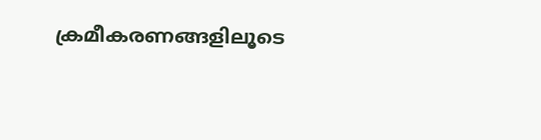ക്രമീകരണങ്ങളിലൂടെ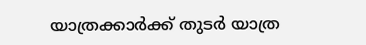യാത്രക്കാർക്ക് തുടർ യാത്ര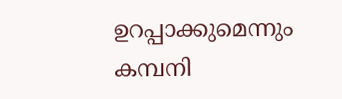ഉറപ്പാക്കുമെന്നും കമ്പനി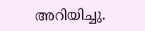അറിയിച്ചു.